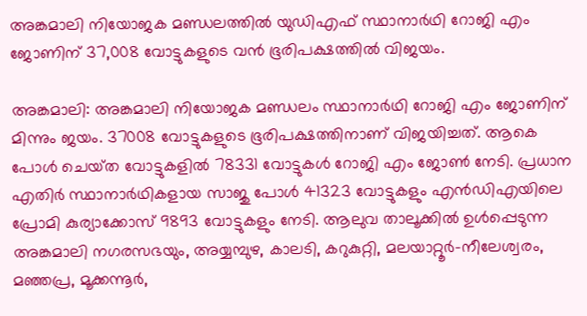അങ്കമാലി നിയോജക മണ്ഡലത്തിൽ യുഡിഎഫ് സ്ഥാനാർഥി റോജി എം ജോണിന് 37,008 വോട്ടുകളുടെ വൻ ഭൂരിപക്ഷത്തിൽ വിജയം.

അങ്കമാലി: അങ്കമാലി നിയോജക മണ്ഡലം സ്ഥാനാർഥി റോജി എം ജോണിന് മിന്നും ജയം. 37008 വോട്ടുകളുടെ ഭൂരിപക്ഷത്തിനാണ് വിജയിച്ചത്. ആകെ പോള്‍ ചെയ്‌ത വോട്ടുകളില്‍ 78331 വോട്ടുകള്‍ റോജി എം ജോൺ നേടി. പ്രധാന എതിര്‍ സ്ഥാനാര്‍ഥികളായ സാജു പോൾ 41323 വോട്ടുകളും എൻഡിഎയിലെ പ്രോമി കുര്യാക്കോസ് 9893 വോട്ടുകളും നേടി. ആലുവ താലൂക്കിൽ ഉൾപ്പെടുന്ന അങ്കമാലി നഗരസഭയും, അയ്യമ്പുഴ, കാലടി, കറുകുറ്റി, മലയാറ്റൂർ-നീലേശ്വരം, മഞ്ഞപ്ര, മൂക്കന്നൂർ,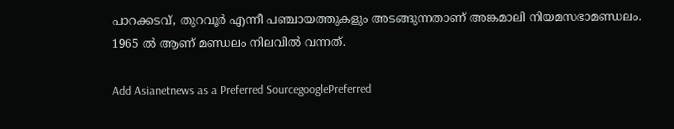പാറക്കടവ്, തുറവൂർ എന്നീ പഞ്ചായത്തുകളും അടങ്ങുന്നതാണ് അങ്കമാലി നിയമസഭാമണ്ഡലം. 1965 ൽ ആണ് മണ്ഡലം നിലവിൽ വന്നത്.

Add Asianetnews as a Preferred SourcegooglePreferred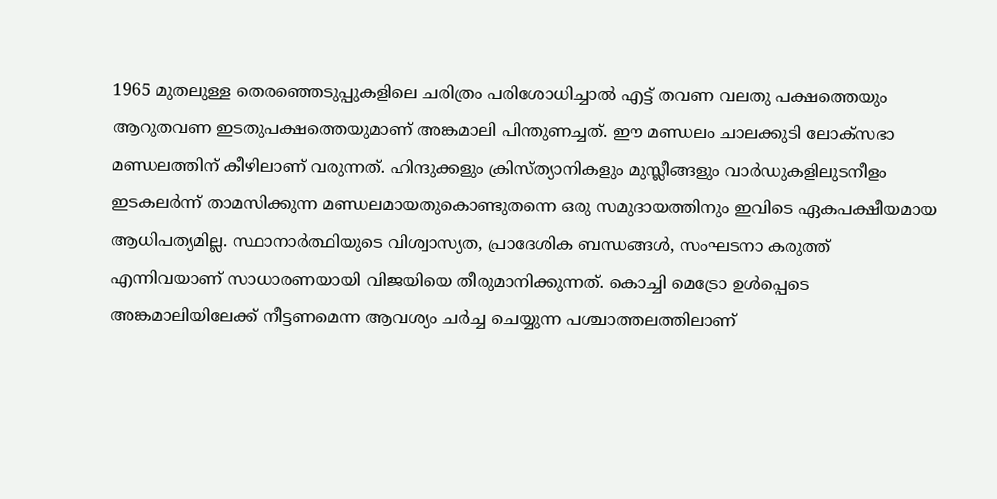1965 മുതലുള്ള തെരഞ്ഞെടുപ്പുകളിലെ ചരിത്രം പരിശോധിച്ചാൽ എട്ട് തവണ വലതു പക്ഷത്തെയും ആറുതവണ ഇടതുപക്ഷത്തെയുമാണ് അങ്കമാലി പിന്തുണച്ചത്. ഈ മണ്ഡലം ചാലക്കുടി ലോക്സഭാ മണ്ഡലത്തിന് കീഴിലാണ് വരുന്നത്. ഹിന്ദുക്കളും ക്രിസ്ത്യാനികളും മുസ്ലീങ്ങളും വാർഡുകളിലുടനീളം ഇടകലർന്ന് താമസിക്കുന്ന മണ്ഡലമായതുകൊണ്ടുതന്നെ ഒരു സമുദായത്തിനും ഇവിടെ ഏകപക്ഷീയമായ ആധിപത്യമില്ല. സ്ഥാനാർത്ഥിയുടെ വിശ്വാസ്യത, പ്രാദേശിക ബന്ധങ്ങൾ, സംഘടനാ കരുത്ത് എന്നിവയാണ് സാധാരണയായി വിജയിയെ തീരുമാനിക്കുന്നത്. കൊച്ചി മെട്രോ ഉള്‍പ്പെടെ അങ്കമാലിയിലേക്ക് നീട്ടണമെന്ന ആവശ്യം ചർച്ച ചെയ്യുന്ന പശ്ചാത്തലത്തിലാണ്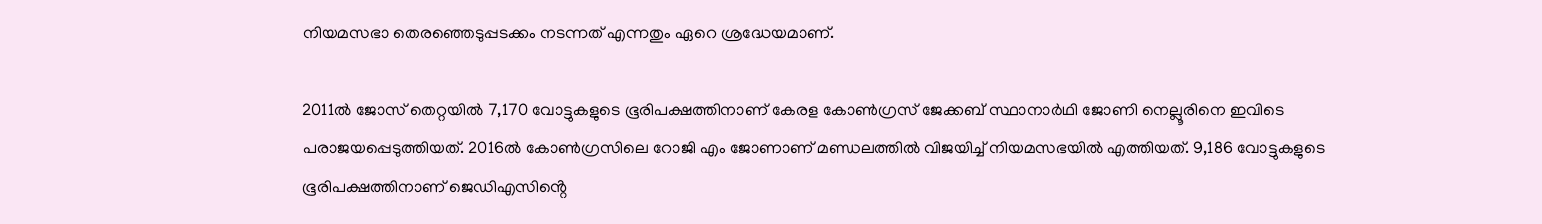നിയമസഭാ തെരഞ്ഞെടുപ്പടക്കം നടന്നത് എന്നതും ഏറെ ശ്രദ്ധേയമാണ്.

2011ൽ ജോസ് തെറ്റയിൽ 7,170 വോട്ടുകളുടെ ഭൂരിപക്ഷത്തിനാണ് കേരള കോൺഗ്രസ് ജേക്കബ് സ്ഥാനാർഥി ജോണി നെല്ലൂരിനെ ഇവിടെ പരാജയപ്പെടുത്തിയത്. 2016ൽ കോൺഗ്രസിലെ റോജി എം ജോണാണ് മണ്ഡലത്തിൽ വിജയിച്ച് നിയമസഭയിൽ എത്തിയത്. 9,186 വോട്ടുകളുടെ ഭൂരിപക്ഷത്തിനാണ് ജെഡിഎസിൻ്റെ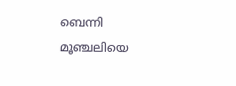ബെന്നി മൂഞ്ചലിയെ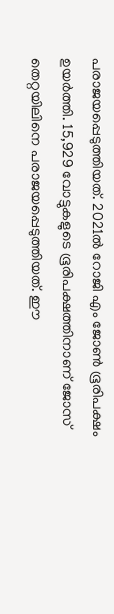പരാജയപ്പെടുത്തിയത്. 2021ൽ റോജി എം ജോൺ ഭൂരിപക്ഷം ഉയർത്തി. 15,929 വോട്ടുകളുടെ ഭൂരിപക്ഷത്തിനാണ് ജോസ് തെറ്റയിലിനെ പരാജയപ്പെടുത്തിയത്. ഈ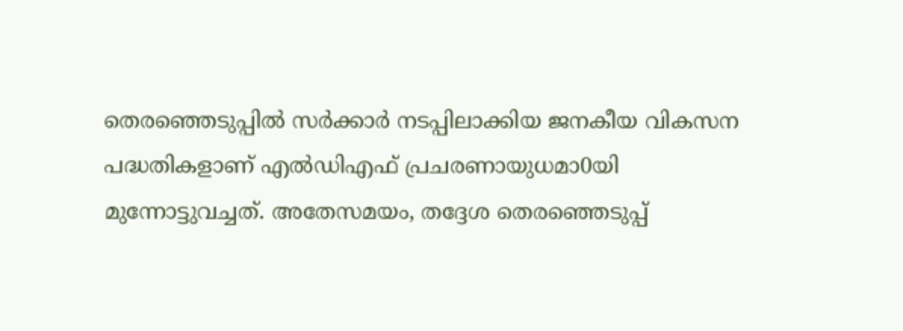തെരഞ്ഞെടുപ്പില്‍ സര്‍ക്കാര്‍ നടപ്പിലാക്കിയ ജനകീയ വികസന പദ്ധതികളാണ് എൽഡിഎഫ് പ്രചരണായുധമാ0യി മുന്നോട്ടുവച്ചത്. അതേസമയം, തദ്ദേശ തെരഞ്ഞെടുപ്പ്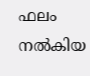ഫലം നല്‍കിയ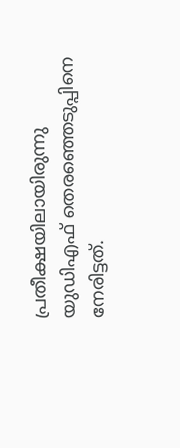പ്രതീക്ഷയിലായിരുന്നു യുഡിഎഫ് തെരഞ്ഞെടുപ്പിനെ നേരിട്ടത്.